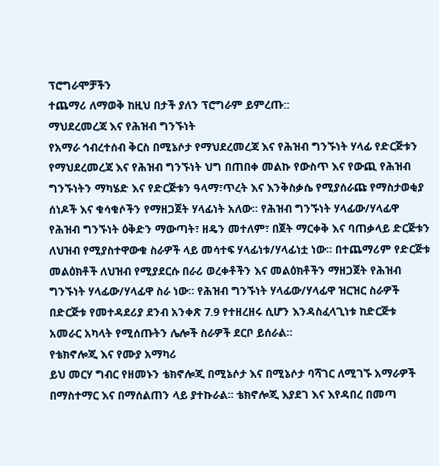ፕሮግራሞቻችን
ተጨማሪ ለማወቅ ከዚህ በታች ያለን ፕሮግራም ይምረጡ::
ማህደረመረጃ እና የሕዝብ ግንኙነት
የአማራ ኅብረተሰብ ቅርስ በሚኔሶታ የማህደረመረጃ እና የሕዝብ ግንኙነት ሃላፊ የድርጅቱን የማህደረመረጃ እና የሕዝብ ግንኙነት ህግ በጠበቀ መልኩ የውስጥ እና የውጪ የሕዝብ ግንኙነትን ማካሄድ እና የድርጅቱን ዓላማ፣ጥረት እና እንቅስቃሴ የሚያሰራጩ የማስታወቂያ ሰነዶች እና ቁሳቁሶችን የማዘጋጀት ሃላፊነት አለው። የሕዝብ ግንኙነት ሃላፊው/ሃላፊዋ የሕዝብ ግንኙነት ዕቅድን ማውጣት፣ ዘዴን መተለም፣ በጀት ማርቀቅ እና ባጠቃላይ ድርጅቱን ለህዝብ የሚያስተዋውቁ ስራዎች ላይ መሳተፍ ሃላፊነቱ/ሃላፊነቷ ነው። በተጨማሪም የድርጅቱ መልዕክቶች ለህዝብ የሚያደርሱ በራሪ ወረቀቶችን እና መልዕክቶችን ማዘጋጀት የሕዝብ ግንኙነት ሃላፊው/ሃላፊዋ ስራ ነው። የሕዝብ ግንኙነት ሃላፊው/ሃላፊዋ ዝርዝር ስራዎች በድርጅቱ የመተዳደሪያ ደንብ አንቀጽ 7.9 የተዘረዘሩ ሲሆን እንዳስፈላጊነቱ ከድርጅቱ አመራር አካላት የሚሰጡትን ሌሎች ስራዎች ደርቦ ይሰራል።
የቴክኖሎጂ እና የሙያ አማካሪ
ይህ መርሃ ግብር የዘመኑን ቴክኖሎጂ በሚኔሶታ እና በሚኔሶታ ባሻገር ለሚገኙ አማራዎች በማስተማር እና በማሰልጠን ላይ ያተኩራል። ቴክኖሎጂ እያደገ እና እየዳበረ በመጣ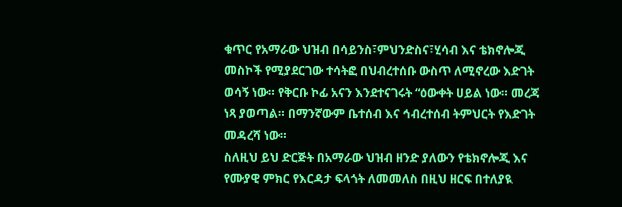ቁጥር የአማራው ህዝብ በሳይንስ፣ምህንድስና፣ሂሳብ እና ቴክኖሎጂ መስኮች የሚያደርገው ተሳትፎ በህብረተሰቡ ውስጥ ለሚኖረው እድገት ወሳኝ ነው። የቅርቡ ኮፊ አናን እንደተናገሩት “ዕውቀት ሀይል ነው። መረጃ ነጻ ያወጣል። በማንኛውም ቤተሰብ እና ኅብረተሰብ ትምህርት የእድገት መዳረሻ ነው።
ስለዚህ ይህ ድርጅት በአማራው ህዝብ ዘንድ ያለውን የቴክኖሎጂ እና የሙያዊ ምክር የእርዳታ ፍላጎት ለመመለስ በዚህ ዘርፍ በተለያዪ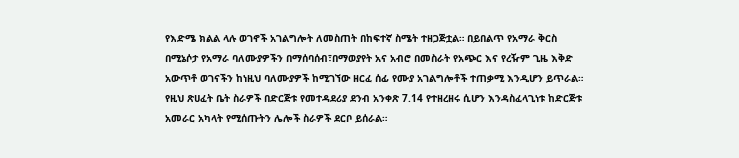የእድሜ ክልል ላሉ ወገኖች አገልግሎት ለመስጠት በከፍተኛ ስሜት ተዘጋጅቷል። በይበልጥ የአማራ ቅርስ በሚኔሶታ የአማራ ባለሙያዎችን በማሰባሰብ፣በማወያየት አና አብሮ በመስራት የአጭር እና የረዥም ጊዜ እቅድ አውጥቶ ወገናችን ከነዚህ ባለሙያዎች ከሚገኘው ዘርፈ ሰፊ የሙያ አገልግሎቶች ተጠቃሚ እንዲሆን ይጥራል። የዚህ ጽሀፈት ቤት ስራዎች በድርጅቱ የመተዳደሪያ ደንብ አንቀጽ 7.14 የተዘረዘሩ ሲሆን እንዳስፈላጊነቱ ከድርጅቱ አመራር አካላት የሚሰጡትን ሌሎች ስራዎች ደርቦ ይሰራል።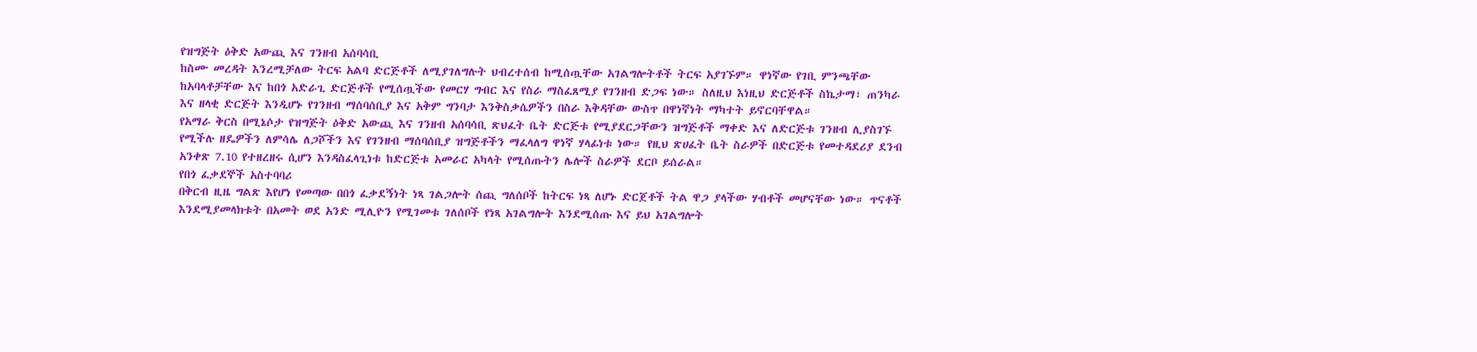የዝግጅት ዕቅድ አውጪ እና ገንዘብ አሰባሳቢ
ከስሙ መረዳት እንረሚቻለው ትርፍ አልባ ድርጅቶች ለሚያገለግሉት ህብረተሰብ ከሚሰጧቸው አገልግሎትቶች ትርፍ አያገኙም። ዋነኛው የገቢ ምንጫቸው ከአባላቶቻቸው እና ከበጎ አድራጊ ድርጅቶች የሚሰጧችው የመርሃ ግብር እና የስራ ማስፈጸሚያ የገንዘብ ድጋፍ ነው። ስለዚህ እነዚህ ድርጅቶች ስኬታማ፣ ጠንካራ እና ዘላቂ ድርጅት እንዲሆኑ የገንዘብ ማሰባሰቢያ እና አቅም ግንባታ እንቅስቃሴዎችን በስራ እቅዳቸው ውስጥ በዋነኛነት ማካተት ይኖርባቸዋል።
የአማራ ቅርስ በሚኔሶታ የዝግጅት ዕቅድ አውጪ እና ገንዘብ አሰባሳቢ ጽህፈት ቤት ድርጅቱ የሚያደርጋቸውን ዝግጅቶች ማቀድ እና ለድርጅቱ ገንዘብ ሊያስገኙ የሚችሉ ዘዴዎችን ለምሳሌ ለጋሾችን እና የገንዘብ ማሰባሰቢያ ዝግጅቶችን ማፈላለግ ዋነኛ ሃላፊነቱ ነው። የዚህ ጽሀፈት ቤት ስራዎች በድርጅቱ የመተዳደሪያ ደንብ አንቀጽ 7.10 የተዘረዘሩ ሲሆን እንዳስፈላጊነቱ ከድርጅቱ አመራር አካላት የሚሰጡትን ሌሎች ስራዎች ደርቦ ይሰራል።
የበጎ ፈቃደኞች አስተባባሪ
በቅርብ ዚዜ ግልጽ እየሆነ የመጣው በበጎ ፈቃደኝነት ነጻ ገልጋሎት ሰጪ ግለሰቦች ከትርፍ ነጻ ለሆኑ ድርጀቶች ትል ዋጋ ያላችው ሃብቶች መሆናቸው ነው። ጥናቶች እንደሚያመላክቱት በአመት ወደ አንድ ሚሊዮን የሚገመቱ ገለሰቦች የነጻ አገልግሎት እንደሚሰጡ እና ይህ አገልግሎት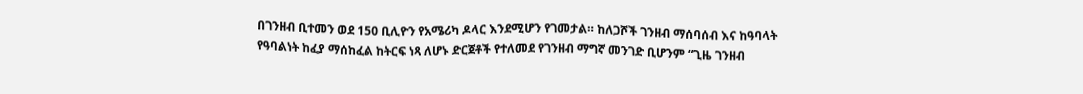በገንዘብ ቢተመን ወደ 150 ቢሊዮን የአሜሪካ ዶላር እንደሚሆን የገመታል። ከለጋሾች ገንዘብ ማሰባሰብ እና ከዓባላት የዓባልነት ከፈያ ማሰከፈል ከትርፍ ነጻ ለሆኑ ድርጀቶች የተለመደ የገንዘብ ማግኛ መንገድ ቢሆንም “ጊዜ ገንዘብ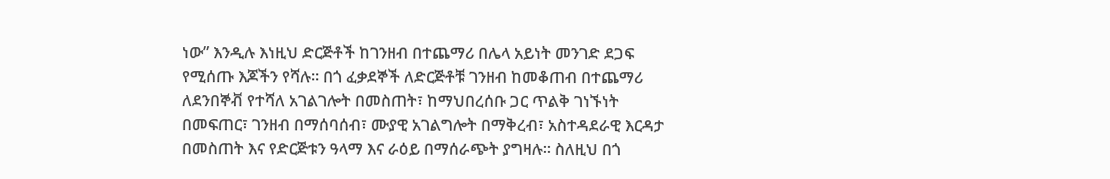ነው” እንዲሉ እነዚህ ድርጅቶች ከገንዘብ በተጨማሪ በሌላ አይነት መንገድ ደጋፍ የሚሰጡ እጆችን የሻሉ። በጎ ፈቃደኞች ለድርጅቶቹ ገንዘብ ከመቆጠብ በተጨማሪ ለደንበኞቭ የተሻለ አገልገሎት በመስጠት፣ ከማህበረሰቡ ጋር ጥልቅ ገነኙነት በመፍጠር፣ ገንዘብ በማሰባሰብ፣ ሙያዊ አገልግሎት በማቅረብ፣ አስተዳደራዊ እርዳታ በመስጠት እና የድርጅቱን ዓላማ እና ራዕይ በማሰራጭት ያግዛሉ። ስለዚህ በጎ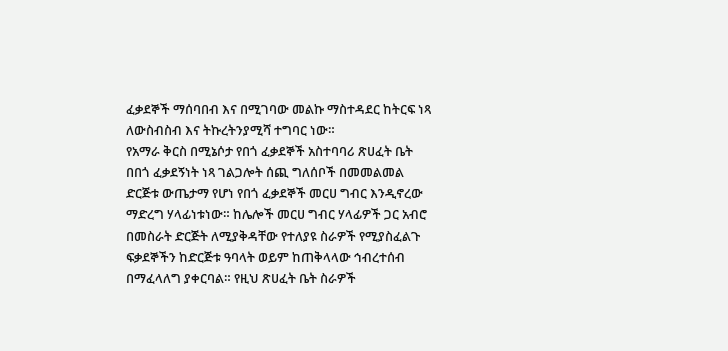ፈቃደኞች ማሰባበብ እና በሚገባው መልኩ ማስተዳደር ከትርፍ ነጻ ለውስብስብ እና ትኩረትንያሚሻ ተግባር ነው።
የአማራ ቅርስ በሚኔሶታ የበጎ ፈቃደኞች አስተባባሪ ጽሀፈት ቤት በበጎ ፈቃደኝነት ነጻ ገልጋሎት ሰጪ ግለሰቦች በመመልመል ድርጅቱ ውጤታማ የሆነ የበጎ ፈቃደኞች መርሀ ግብር እንዲኖረው ማድረግ ሃላፊነቱነው። ከሌሎች መርሀ ግብር ሃላፊዎች ጋር አብሮ በመስራት ድርጅት ለሚያቅዳቸው የተለያዩ ስራዎች የሚያስፈልጉ ፍቃደኞችን ከድርጅቱ ዓባላት ወይም ከጠቅላላው ኅብረተሰብ በማፈላለግ ያቀርባል። የዚህ ጽሀፈት ቤት ስራዎች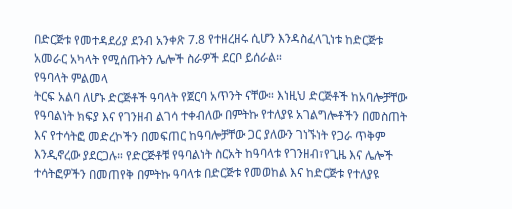በድርጅቱ የመተዳደሪያ ደንብ አንቀጽ 7.8 የተዘረዘሩ ሲሆን እንዳስፈላጊነቱ ከድርጅቱ አመራር አካላት የሚሰጡትን ሌሎች ስራዎች ደርቦ ይሰራል።
የዓባላት ምልመላ
ትርፍ አልባ ለሆኑ ድርጅቶች ዓባላት የጀርባ አጥንት ናቸው። እነዚህ ድርጅቶች ከአባሎቻቸው የዓባልነት ክፍያ እና የገንዘብ ልገሳ ተቀብለው በምትኩ የተለያዩ አገልግሎቶችን በመስጠት እና የተሳትፎ መድረኮችን በመፍጠር ከዓባሎቻቸው ጋር ያለውን ገነኙነት የጋራ ጥቅም እንዲኖረው ያደርጋሉ። የድርጅቶቹ የዓባልነት ስርአት ከዓባላቱ የገንዘብ፣የጊዜ እና ሌሎች ተሳትፎዎችን በመጠየቅ በምትኩ ዓባላቱ በድርጅቱ የመወከል እና ከድርጅቱ የተለያዩ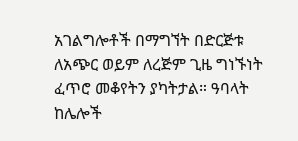አገልግሎቶች በማግኘት በድርጅቱ ለአጭር ወይም ለረጅም ጊዜ ግነኙነት ፈጥሮ መቆየትን ያካትታል። ዓባላት ከሌሎች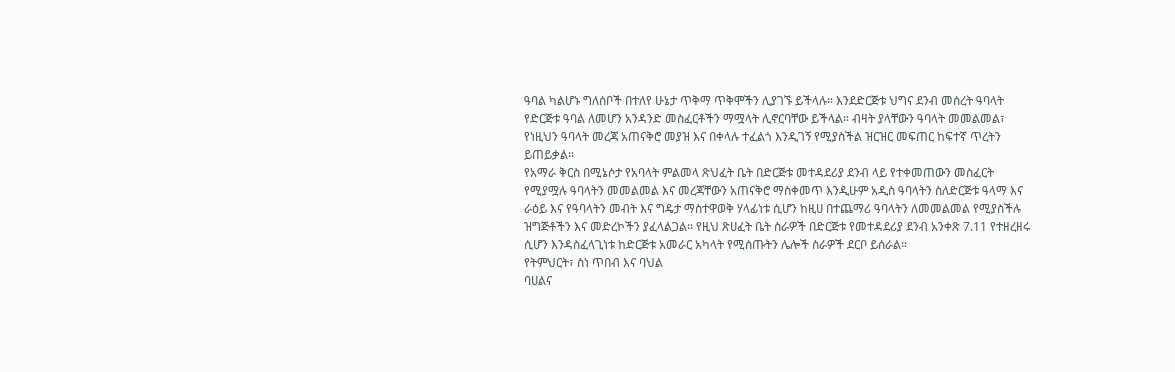ዓባል ካልሆኑ ግለሰቦች በተለየ ሁኔታ ጥቅማ ጥቅሞችን ሊያገኙ ይችላሉ። እንደድርጅቱ ህግና ደንብ መሰረት ዓባላት የድርጅቱ ዓባል ለመሆን አንዳንድ መስፈርቶችን ማሟላት ሊኖርባቸው ይችላል። ብዛት ያላቸውን ዓባላት መመልመል፣ የነዚህን ዓባላት መረጃ አጠናቅሮ መያዝ እና በቀላሉ ተፈልጎ እንዲገኝ የሚያስችል ዝርዝር መፍጠር ከፍተኛ ጥረትን ይጠይቃል።
የአማራ ቅርስ በሚኔሶታ የአባላት ምልመላ ጽህፈት ቤት በድርጅቱ መተዳደሪያ ደንብ ላይ የተቀመጠውን መስፈርት የሚያሟሉ ዓባላትን መመልመል እና መረጃቸውን አጠናቅሮ ማስቀመጥ እንዲሁም አዲስ ዓባላትን ስለድርጅቱ ዓላማ እና ራዕይ እና የዓባላትን መብት እና ግዴታ ማስተዋወቅ ሃላፊነቱ ሲሆን ከዚሀ በተጨማሪ ዓባላትን ለመመልመል የሚያስችሉ ዝግጅቶችን እና መድረኮችን ያፈላልጋል። የዚህ ጽሀፈት ቤት ስራዎች በድርጅቱ የመተዳደሪያ ደንብ አንቀጽ 7.11 የተዘረዘሩ ሲሆን እንዳስፈላጊነቱ ከድርጅቱ አመራር አካላት የሚሰጡትን ሌሎች ስራዎች ደርቦ ይሰራል።
የትምህርት፣ ስነ ጥበብ እና ባህል
ባሀልና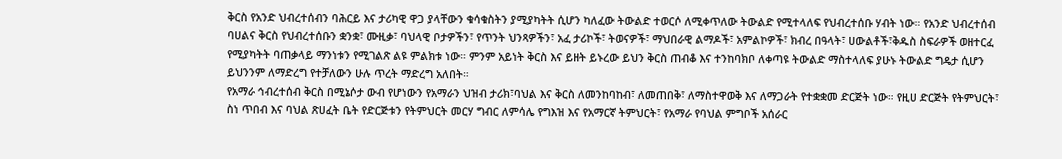ቅርስ የአንድ ህብረተሰብን ባሕርይ እና ታሪካዊ ዋጋ ያላቸውን ቁሳቁስትን ያሚያካትት ሲሆን ካለፈው ትውልድ ተወርሶ ለሚቀጥለው ትውልድ የሚተላለፍ የህብረተሰቡ ሃብት ነው። የአንድ ህብረተሰብ ባሀልና ቅርስ የህብረተሰቡን ቋንቋ፣ ሙዚቃ፣ ባህላዊ ቦታዎችን፣ የጥንት ህንጻዎችን፣ አፈ ታሪኮች፣ ትወናዎች፣ ማህበራዊ ልማዶች፣ አምልኮዎች፣ ክብረ በዓላት፣ ሀውልቶች፣ቅዱስ ስፍራዎች ወዘተርፈ የሚያካትት ባጠቃላይ ማንነቱን የሚገልጽ ልዩ ምልክቱ ነው። ምንም አይነት ቅርስ እና ይዘት ይኑረው ይህን ቅርስ ጠብቆ እና ተንከባክቦ ለቀጣዩ ትውልድ ማስተላለፍ ያሁኑ ትውልድ ግዴታ ሲሆን ይህንንም ለማድረግ የተቻለውን ሁሉ ጥረት ማድረግ አለበት።
የአማራ ኅብረተሰብ ቅርስ በሚኔሶታ ውብ የሆነውን የአማራን ህዝብ ታሪክ፣ባህል እና ቅርስ ለመንከባከብ፣ ለመጠበቅ፣ ለማስተዋወቅ እና ለማጋራት የተቋቋመ ድርጅት ነው። የዚሀ ድርጅት የትምህርት፣ ስነ ጥበብ እና ባህል ጽሀፈት ቤት የድርጅቱን የትምህርት መርሃ ግብር ለምሳሌ የግእዝ እና የአማርኛ ትምህርት፣ የአማራ የባህል ምግቦች አሰራር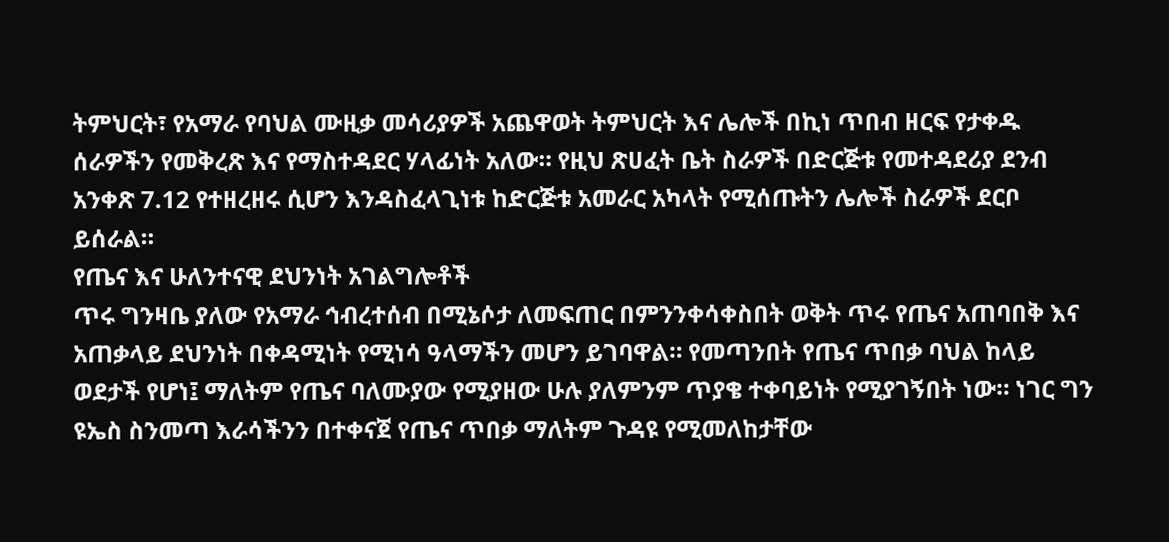ትምህርት፣ የአማራ የባህል ሙዚቃ መሳሪያዎች አጨዋወት ትምህርት እና ሌሎች በኪነ ጥበብ ዘርፍ የታቀዱ ሰራዎችን የመቅረጽ እና የማስተዳደር ሃላፊነት አለው። የዚህ ጽሀፈት ቤት ስራዎች በድርጅቱ የመተዳደሪያ ደንብ አንቀጽ 7.12 የተዘረዘሩ ሲሆን እንዳስፈላጊነቱ ከድርጅቱ አመራር አካላት የሚሰጡትን ሌሎች ስራዎች ደርቦ ይሰራል።
የጤና እና ሁለንተናዊ ደህንነት አገልግሎቶች
ጥሩ ግንዛቤ ያለው የአማራ ኅብረተሰብ በሚኔሶታ ለመፍጠር በምንንቀሳቀስበት ወቅት ጥሩ የጤና አጠባበቅ እና አጠቃላይ ደህንነት በቀዳሚነት የሚነሳ ዓላማችን መሆን ይገባዋል። የመጣንበት የጤና ጥበቃ ባህል ከላይ ወደታች የሆነ፤ ማለትም የጤና ባለሙያው የሚያዘው ሁሉ ያለምንም ጥያቄ ተቀባይነት የሚያገኝበት ነው። ነገር ግን ዩኤስ ስንመጣ እራሳችንን በተቀናጀ የጤና ጥበቃ ማለትም ጉዳዩ የሚመለከታቸው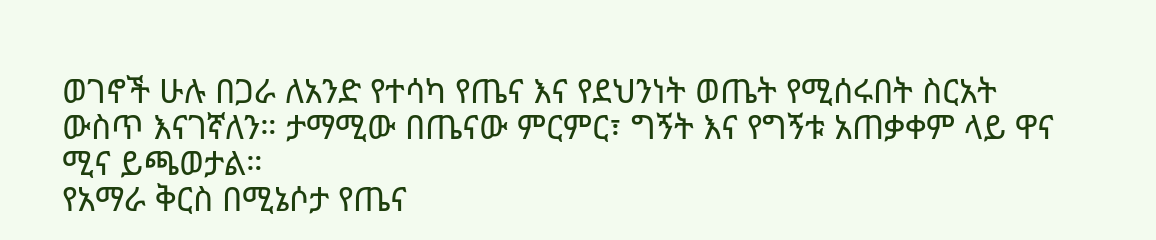ወገኖች ሁሉ በጋራ ለአንድ የተሳካ የጤና እና የደህንነት ወጤት የሚሰሩበት ስርአት ውስጥ እናገኛለን። ታማሚው በጤናው ምርምር፣ ግኝት እና የግኝቱ አጠቃቀም ላይ ዋና ሚና ይጫወታል።
የአማራ ቅርስ በሚኔሶታ የጤና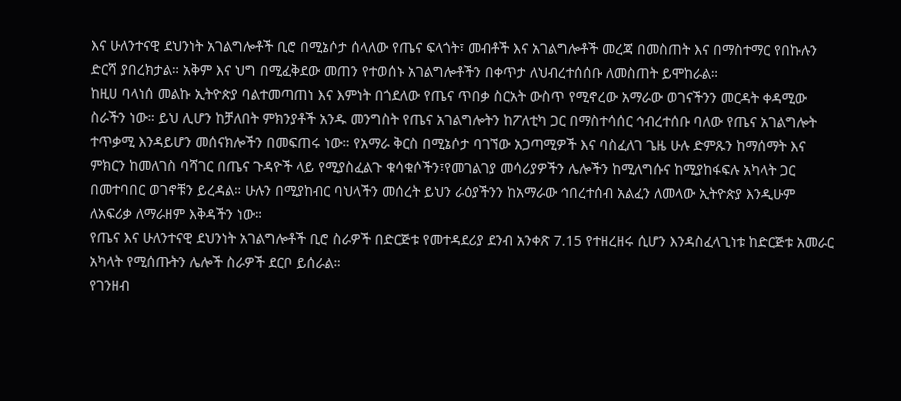እና ሁለንተናዊ ደህንነት አገልግሎቶች ቢሮ በሚኔሶታ ሰላለው የጤና ፍላጎት፣ መብቶች እና አገልግሎቶች መረጃ በመስጠት እና በማስተማር የበኩሉን ድርሻ ያበረክታል። አቅም እና ህግ በሚፈቅደው መጠን የተወሰኑ አገልግሎቶችን በቀጥታ ለህብረተሰሰቡ ለመስጠት ይሞከራል።
ከዚሀ ባላነሰ መልኩ ኢትዮጵያ ባልተመጣጠነ እና እምነት በጎደለው የጤና ጥበቃ ስርአት ውስጥ የሚኖረው አማራው ወገናችንን መርዳት ቀዳሚው ስራችን ነው። ይህ ሊሆን ከቻለበት ምክንያቶች አንዱ መንግስት የጤና አገልግሎትን ከፖለቲካ ጋር በማስተሳሰር ኅብረተሰቡ ባለው የጤና አገልግሎት ተጥቃሚ እንዳይሆን መሰናክሎችን በመፍጠሩ ነው። የአማራ ቅርስ በሚኔሶታ ባገኘው አጋጣሚዎች እና ባስፈለገ ጌዜ ሁሉ ድምጹን ከማሰማት እና ምክርን ከመለገስ ባሻገር በጤና ጉዳዮች ላይ የሚያስፈልጉ ቁሳቁሶችን፣የመገልገያ መሳሪያዎችን ሌሎችን ከሚለግሱና ከሚያከፋፍሉ አካላት ጋር በመተባበር ወገኖቹን ይረዳል። ሁሉን በሚያከብር ባህላችን መሰረት ይህን ራዕያችንን ከአማራው ኅበረተሰብ አልፈን ለመላው ኢትዮጵያ እንዲሁም ለአፍሪቃ ለማራዘም እቅዳችን ነው።
የጤና እና ሁለንተናዊ ደህንነት አገልግሎቶች ቢሮ ስራዎች በድርጅቱ የመተዳደሪያ ደንብ አንቀጽ 7.15 የተዘረዘሩ ሲሆን እንዳስፈላጊነቱ ከድርጅቱ አመራር አካላት የሚሰጡትን ሌሎች ስራዎች ደርቦ ይሰራል።
የገንዘብ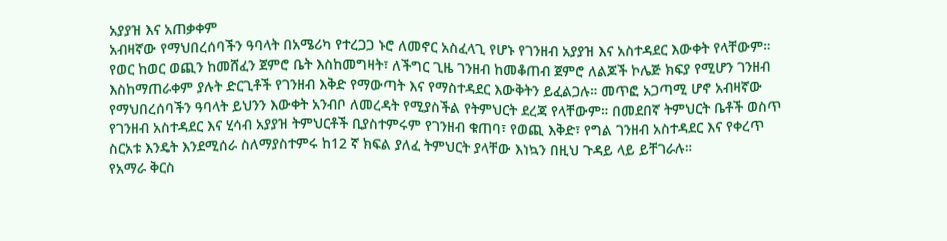አያያዝ እና አጠቃቀም
አብዛኛው የማህበረሰባችን ዓባላት በአሜሪካ የተረጋጋ ኑሮ ለመኖር አስፈላጊ የሆኑ የገንዘብ አያያዝ እና አስተዳደር እውቀት የላቸውም። የወር ከወር ወጪን ከመሸፈን ጀምሮ ቤት እስከመግዛት፣ ለችግር ጊዜ ገንዘብ ከመቆጠብ ጀምሮ ለልጆች ኮሌጅ ክፍያ የሚሆን ገንዘብ እስከማጠራቀም ያሉት ድርጊቶች የገንዘብ እቅድ የማውጣት እና የማስተዳደር እውቅትን ይፈልጋሉ። መጥፎ አጋጣሚ ሆኖ አብዛኛው የማህበረሰባችን ዓባላት ይህንን እውቀት አንብቦ ለመረዳት የሚያስችል የትምህርት ደረጃ የላቸውም። በመደበኛ ትምህርት ቤቶች ወስጥ የገንዘብ አስተዳደር እና ሂሳብ አያያዝ ትምህርቶች ቢያስተምሩም የገንዘብ ቁጠባ፣ የወጪ እቅድ፣ የግል ገንዘብ አስተዳደር እና የቀረጥ ስርአቱ እንዴት እንደሚሰራ ስለማያስተምሩ ከ12 ኛ ክፍል ያለፈ ትምህርት ያላቸው እነኳን በዚህ ጉዳይ ላይ ይቸገራሉ።
የአማራ ቅርስ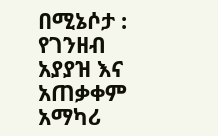በሚኔሶታ : የገንዘብ አያያዝ እና አጠቃቀም አማካሪ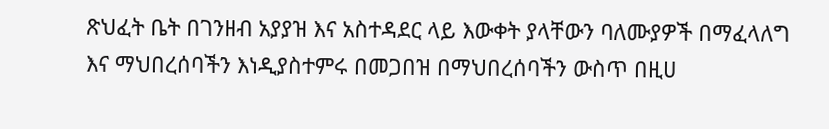ጽህፈት ቤት በገንዘብ አያያዝ እና አስተዳደር ላይ እውቀት ያላቸውን ባለሙያዎች በማፈላለግ እና ማህበረሰባችን እነዲያስተምሩ በመጋበዝ በማህበረሰባችን ውስጥ በዚሀ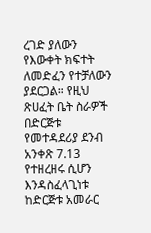ረገድ ያለውን የእውቀት ክፍተት ለመድፈን የተቻለውን ያደርጋል። የዚህ ጽሀፈት ቤት ስራዎች በድርጅቱ የመተዳደሪያ ደንብ አንቀጽ 7.13 የተዘረዘሩ ሲሆን እንዳስፈላጊነቱ ከድርጅቱ አመራር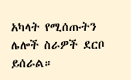አካላት የሚሰጡትን ሌሎች ስራዎች ደርቦ ይሰራል።